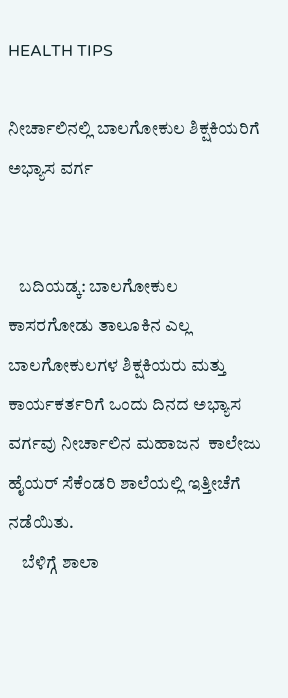HEALTH TIPS

ನೀರ್ಚಾಲಿನಲ್ಲಿ ಬಾಲಗೋಕುಲ ಶಿಕ್ಷಕಿಯರಿಗೆ ಅಭ್ಯಾಸ ವರ್ಗ


   ಬದಿಯಡ್ಕ: ಬಾಲಗೋಕುಲ ಕಾಸರಗೋಡು ತಾಲೂಕಿನ ಎಲ್ಲ ಬಾಲಗೋಕುಲಗಳ ಶಿಕ್ಷಕಿಯರು ಮತ್ತು ಕಾರ್ಯಕರ್ತರಿಗೆ ಒಂದು ದಿನದ ಅಭ್ಯಾಸ ವರ್ಗವು ನೀರ್ಚಾಲಿನ ಮಹಾಜನ  ಕಾಲೇಜು ಹೈಯರ್ ಸೆಕೆಂಡರಿ ಶಾಲೆಯಲ್ಲಿ ಇತ್ತೀಚೆಗೆ ನಡೆಯಿತು.
    ಬೆಳಿಗ್ಗೆ ಶಾಲಾ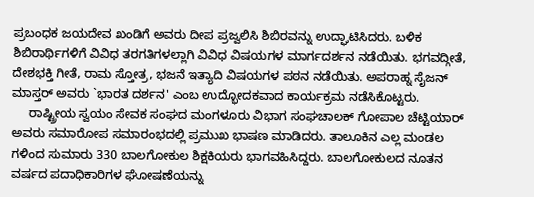ಪ್ರಬಂಧಕ ಜಯದೇವ ಖಂಡಿಗೆ ಅವರು ದೀಪ ಪ್ರಜ್ವಲಿಸಿ ಶಿಬಿರವನ್ನು ಉದ್ಘಾಟಿಸಿದರು. ಬಳಿಕ ಶಿಬಿರಾರ್ಥಿಗಳಿಗೆ ವಿವಿಧ ತರಗತಿಗಳಲ್ಲಾಗಿ ವಿವಿಧ ವಿಷಯಗಳ ಮಾರ್ಗದರ್ಶನ ನಡೆಯಿತು. ಭಗವದ್ಗೀತೆ, ದೇಶಭಕ್ತಿ ಗೀತೆ, ರಾಮ ಸ್ತೋತ್ರ, ಭಜನೆ ಇತ್ಯಾದಿ ವಿಷಯಗಳ ಪಠನ ನಡೆಯಿತು. ಅಪರಾಹ್ನ ಸೈಜನ್ ಮಾಸ್ತರ್ ಅವರು `ಭಾರತ ದರ್ಶನ' ಎಂಬ ಉದ್ಭೋದಕವಾದ ಕಾರ್ಯಕ್ರಮ ನಡೆಸಿಕೊಟ್ಟರು.
     ರಾಷ್ಟ್ರೀಯ ಸ್ವಯಂ ಸೇವಕ ಸಂಘದ ಮಂಗಳೂರು ವಿಭಾಗ ಸಂಘಚಾಲಕ್ ಗೋಪಾಲ ಚೆಟ್ಟಿಯಾರ್ ಅವರು ಸಮಾರೋಪ ಸಮಾರಂಭದಲ್ಲಿ ಪ್ರಮುಖ ಭಾಷಣ ಮಾಡಿದರು. ತಾಲೂಕಿನ ಎಲ್ಲ ಮಂಡಲ ಗಳಿಂದ ಸುಮಾರು 330 ಬಾಲಗೋಕುಲ ಶಿಕ್ಷಕಿಯರು ಭಾಗವಹಿಸಿದ್ದರು. ಬಾಲಗೋಕುಲದ ನೂತನ ವರ್ಷದ ಪದಾಧಿಕಾರಿಗಳ ಘೋಷಣೆಯನ್ನು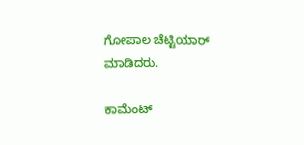ಗೋಪಾಲ ಚೆಟ್ಟಿಯಾರ್ ಮಾಡಿದರು.

ಕಾಮೆಂಟ್‌‌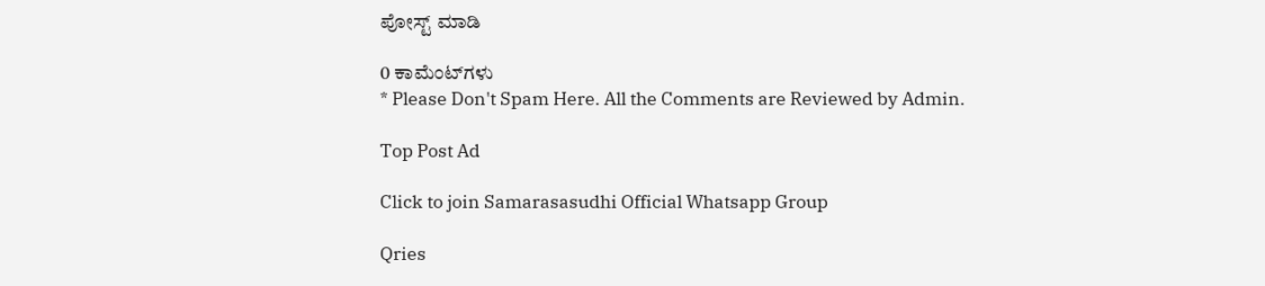ಪೋಸ್ಟ್‌ ಮಾಡಿ

0 ಕಾಮೆಂಟ್‌ಗಳು
* Please Don't Spam Here. All the Comments are Reviewed by Admin.

Top Post Ad

Click to join Samarasasudhi Official Whatsapp Group

Qries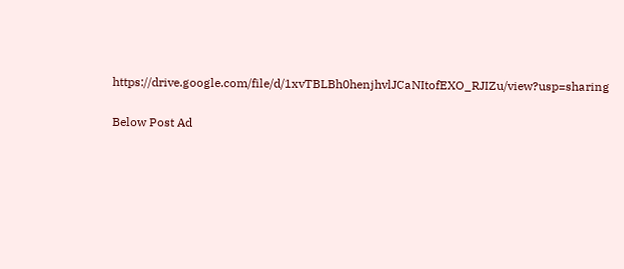https://drive.google.com/file/d/1xvTBLBh0henjhvlJCaNItofEXO_RJIZu/view?usp=sharing

Below Post Ad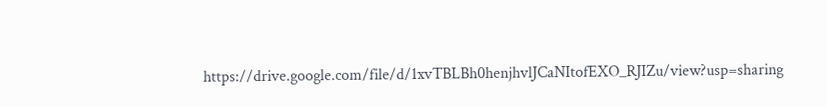https://drive.google.com/file/d/1xvTBLBh0henjhvlJCaNItofEXO_RJIZu/view?usp=sharing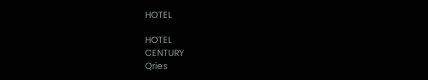HOTEL

HOTEL
CENTURY
Qries